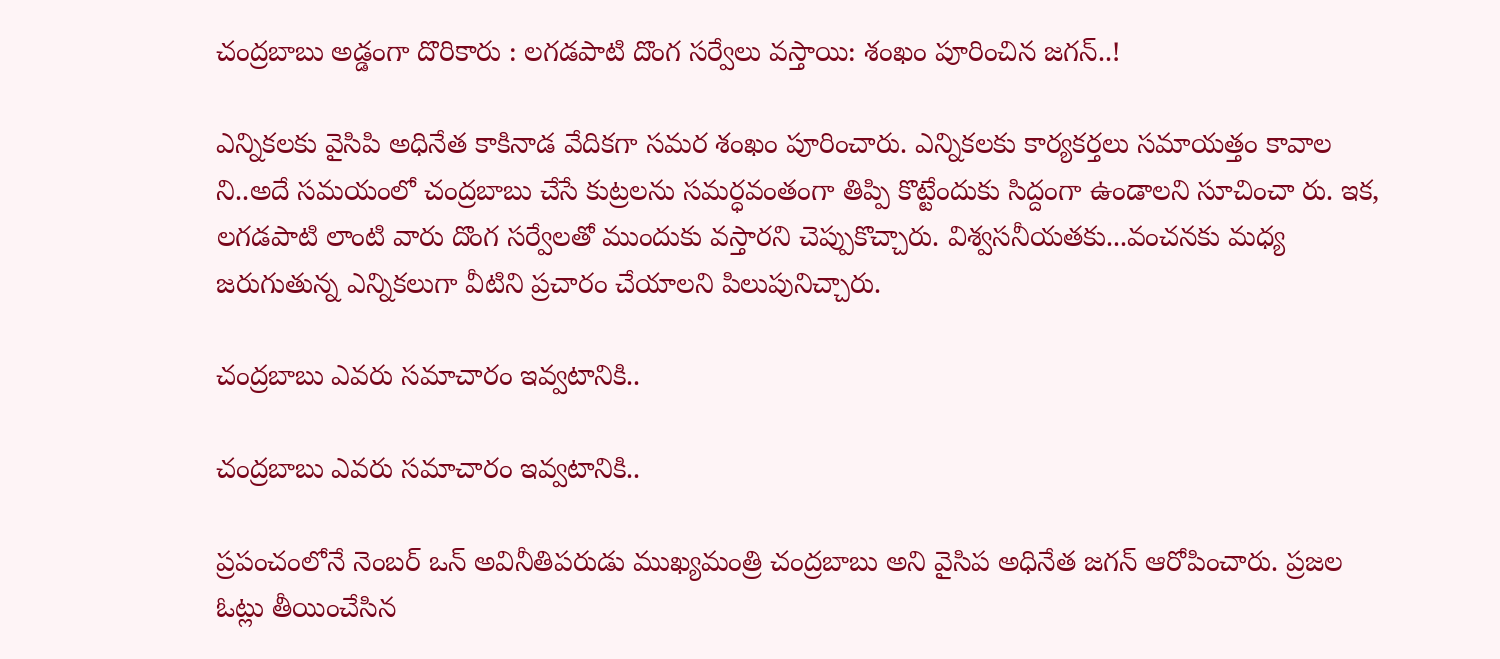చంద్ర‌బాబు అడ్డంగా దొరికారు : ల‌గ‌డ‌పాటి దొంగ స‌ర్వేలు వ‌స్తాయి: శ‌ంఖం పూరించిన జ‌గ‌న్..!

ఎన్నిక‌ల‌కు వైసిపి అధినేత కాకినాడ వేదిక‌గా స‌మ‌ర శంఖం పూరించారు. ఎన్నిక‌లకు కార్య‌క‌ర్త‌లు స‌మాయ‌త్తం కావాల ని..అదే స‌మ‌యంలో చంద్ర‌బాబు చేసే కుట్ర‌ల‌ను స‌మ‌ర్ధ‌వంతంగా తిప్పి కొట్టేందుకు సిద్దంగా ఉండాల‌ని సూచించా రు. ఇక‌, ల‌గ‌డ‌పాటి లాంటి వారు దొంగ స‌ర్వేల‌తో ముందుకు వ‌స్తార‌ని చెప్పుకొచ్చారు. విశ్వ‌స‌నీయ‌తకు...వంచ‌న‌కు మ‌ధ్య జ‌రుగుతున్న ఎన్నిక‌లుగా వీటిని ప్రచారం చేయాల‌ని పిలుపునిచ్చారు.

చంద్ర‌బాబు ఎవ‌రు స‌మాచారం ఇవ్వ‌టానికి..

చంద్ర‌బాబు ఎవ‌రు స‌మాచారం ఇవ్వ‌టానికి..

ప్ర‌పంచంలోనే నెంబ‌ర్ ఒన్ అవినీతిప‌రుడు ముఖ్య‌మంత్రి చంద్ర‌బాబు అని వైసిప అధినేత జ‌గ‌న్ ఆరోపించారు. ప్ర‌జ‌ల ఓట్లు తీయించేసిన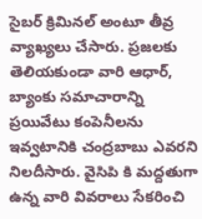సైబ‌ర్ క్రిమిన‌ల్ అంటూ తీవ్ర వ్యాఖ్య‌లు చేసారు. ప్ర‌జ‌ల‌కు తెలియ‌కుండా వారి ఆధార్‌, బ్యాంకు స‌మాచారాన్ని ప్ర‌యివేటు కంపెనీల‌ను ఇవ్వ‌టానికి చంద్ర‌బాబు ఎవ‌ర‌ని నిల‌దీసారు. వైసిపి కి మ‌ద్దతుగా ఉన్న వారి వివ‌రాలు సేక‌రించి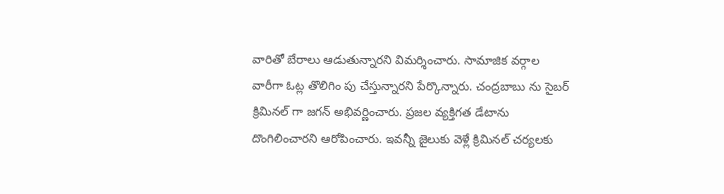వారితో బేరాలు ఆడుతున్నార‌ని విమ‌ర్శించారు. సామాజిక వ‌ర్గాల వారీగా ఓట్ల తొలిగిం పు చేస్తున్నార‌ని పేర్కొన్నారు. చంద్ర‌బాబు ను సైబ‌ర్ క్రిమిన‌ల్ గా జ‌గ‌న్ అభివ‌ర్ణించారు. ప్ర‌జ‌ల వ్య‌క్తిగ‌త డేటాను దొంగిలించార‌ని ఆరోపించారు. ఇవ‌న్నీ జైలుకు వెళ్లే క్రిమిన‌ల్ చ‌ర్య‌ల‌కు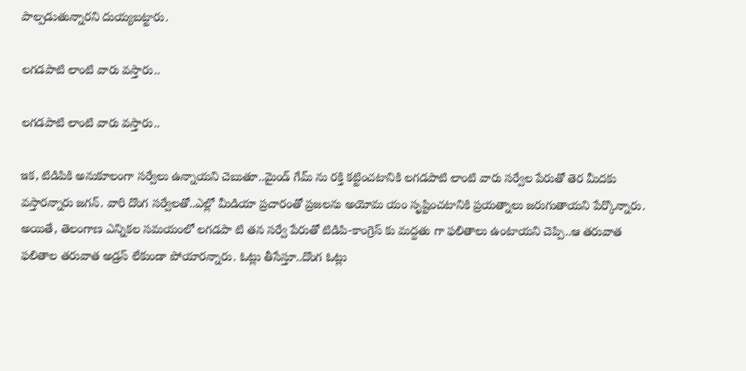పాల్ప‌డుతున్నార‌ని దుయ్య‌బ‌ట్టారు.

ల‌గ‌డ‌పాటి లాంటి వారు వ‌స్తారు..

ల‌గ‌డ‌పాటి లాంటి వారు వ‌స్తారు..

ఇక‌, టిడిపికి అనుకూలంగా స‌ర్వేలు ఉన్నాయ‌ని చెబుతూ..మైండ్ గేమ్ ను ర‌క్తి క‌ట్టించ‌టానికి ల‌గ‌డ‌పాటి లాంటి వారు స‌ర్వేల పేరుతో తెర మీద‌కు వ‌స్తార‌న్నారు జ‌గ‌న్. వారి దొంగ స‌ర్వేల‌తో..ఎల్లో మీడియా ప్ర‌చారంతో ప్ర‌జ‌ల‌ను అయోమ యం సృష్టించ‌టానికి ప్ర‌య‌త్నాలు జ‌రుగుతాయ‌ని పేర్కొన్నారు. అయితే, తెలంగాణ ఎన్నిక‌ల స‌మ‌యంలో ల‌గ‌డ‌పా టి త‌న స‌ర్వే పేరుతో టిడిపి-కాంగ్రెస్ కు మ‌ద్ద‌తు గా ఫ‌లితాలు ఉంటాయ‌ని చెప్పి..ఆ త‌రువాత ఫలితాల త‌రువాత అడ్ర‌స్ లేకుండా పోయార‌న్నారు. ఓట్లు తీసేస్తూ..దొంగ ఓట్లు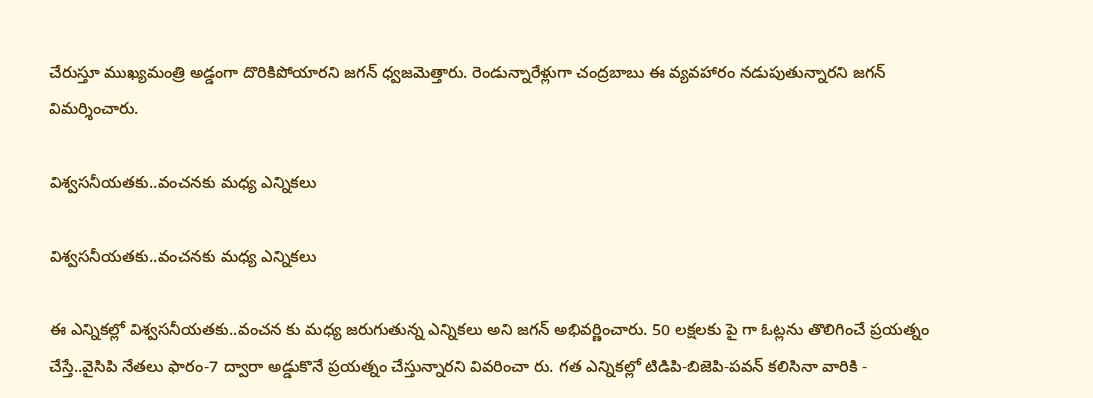చేరుస్తూ ముఖ్య‌మంత్రి అడ్డంగా దొరికిపోయార‌ని జ‌గ‌న్ ధ్వ‌జ‌మెత్తారు. రెండున్నారేళ్లుగా చంద్ర‌బాబు ఈ వ్య‌వ‌హారం న‌డుపుతున్నార‌ని జ‌గ‌న్ విమ‌ర్శించారు.

విశ్వ‌స‌నీయ‌త‌కు..వంచ‌న‌కు మ‌ధ్య ఎన్నిక‌లు

విశ్వ‌స‌నీయ‌త‌కు..వంచ‌న‌కు మ‌ధ్య ఎన్నిక‌లు

ఈ ఎన్నిక‌ల్లో విశ్వ‌స‌నీయ‌త‌కు..వంచ‌న కు మ‌ధ్య జ‌రుగుతున్న ఎన్నిక‌లు అని జ‌గ‌న్ అభివ‌ర్ణించారు. 50 లక్ష‌ల‌కు పై గా ఓట్ల‌ను తొలిగించే ప్ర‌య‌త్నం చేస్తే..వైసిపి నేత‌లు ఫారం-7 ద్వారా అడ్డుకొనే ప్ర‌య‌త్నం చేస్తున్నార‌ని వివ‌రించా రు. గ‌త ఎన్నిక‌ల్లో టిడిపి-బిజెపి-ప‌వ‌న్ క‌లిసినా వారికి -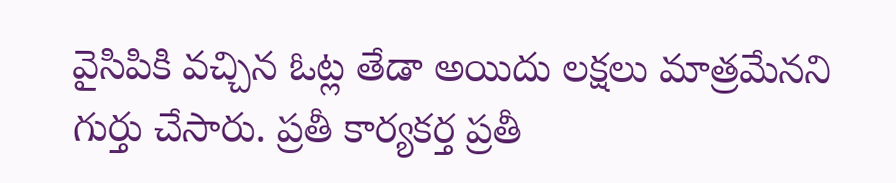వైసిపికి వ‌చ్చిన ఓట్ల తేడా అయిదు ల‌క్ష‌లు మాత్ర‌మేన‌ని గుర్తు చేసారు. ప్ర‌తీ కార్య‌క‌ర్త ప్ర‌తీ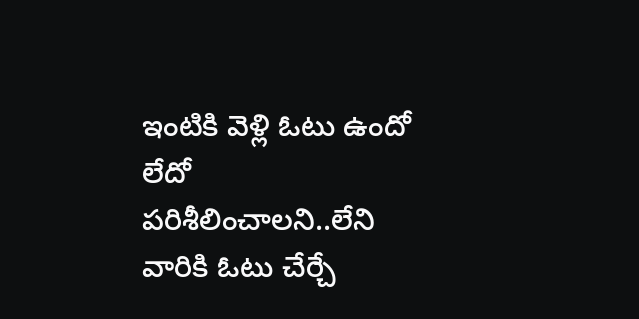ఇంటికి వెళ్లి ఓటు ఉందో లేదో ప‌రిశీలించాల‌ని..లేని వారికి ఓటు చేర్చే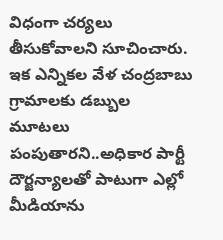విధంగా చ‌ర్య‌లు తీసుకోవాల‌ని సూచించారు. ఇక ఎన్నిక‌ల వేళ చంద్ర‌బాబు గ్రామాల‌కు డ‌బ్బుల మూట‌లు పంపుతార‌ని..అధికార పార్టీ దౌర్జ‌న్యాల‌తో పాటుగా ఎల్లో మీడియాను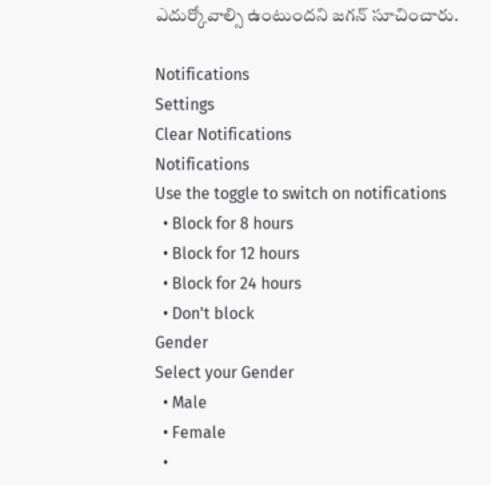ఎదుర్కోవాల్సి ఉంటుంద‌ని జ‌గ‌న్ సూచించారు.

Notifications
Settings
Clear Notifications
Notifications
Use the toggle to switch on notifications
  • Block for 8 hours
  • Block for 12 hours
  • Block for 24 hours
  • Don't block
Gender
Select your Gender
  • Male
  • Female
  •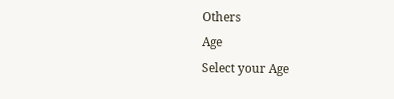Others
Age
Select your Age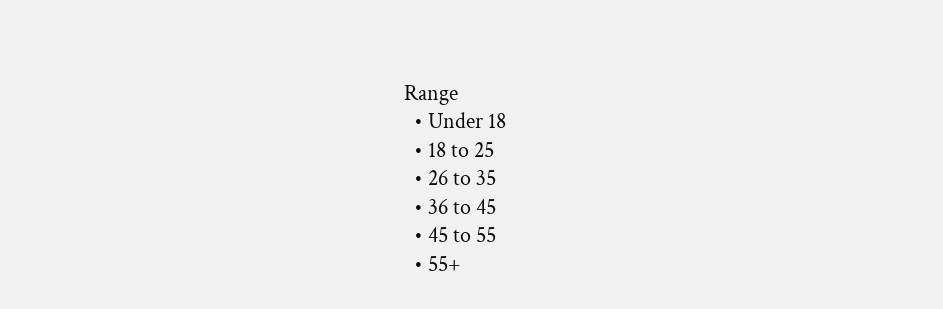Range
  • Under 18
  • 18 to 25
  • 26 to 35
  • 36 to 45
  • 45 to 55
  • 55+